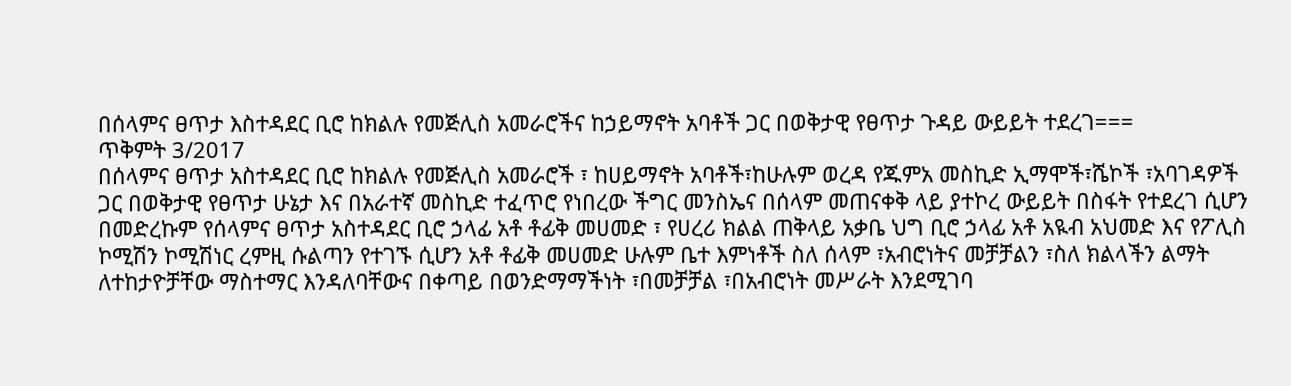በሰላምና ፀጥታ እስተዳደር ቢሮ ከክልሉ የመጅሊስ አመራሮችና ከኃይማኖት አባቶች ጋር በወቅታዊ የፀጥታ ጉዳይ ውይይት ተደረገ===
ጥቅምት 3/2017
በሰላምና ፀጥታ አስተዳደር ቢሮ ከክልሉ የመጅሊስ አመራሮች ፣ ከሀይማኖት አባቶች፣ከሁሉም ወረዳ የጁምአ መስኪድ ኢማሞች፣ሼኮች ፣አባገዳዎች ጋር በወቅታዊ የፀጥታ ሁኔታ እና በአራተኛ መስኪድ ተፈጥሮ የነበረው ችግር መንስኤና በሰላም መጠናቀቅ ላይ ያተኮረ ውይይት በስፋት የተደረገ ሲሆን በመድረኩም የሰላምና ፀጥታ አስተዳደር ቢሮ ኃላፊ አቶ ቶፊቅ መሀመድ ፣ የሀረሪ ክልል ጠቅላይ አቃቤ ህግ ቢሮ ኃላፊ አቶ አዪብ አህመድ እና የፖሊስ ኮሚሽን ኮሚሽነር ረምዚ ሱልጣን የተገኙ ሲሆን አቶ ቶፊቅ መሀመድ ሁሉም ቤተ እምነቶች ስለ ሰላም ፣አብሮነትና መቻቻልን ፣ስለ ክልላችን ልማት ለተከታዮቻቸው ማስተማር እንዳለባቸውና በቀጣይ በወንድማማችነት ፣በመቻቻል ፣በአብሮነት መሥራት እንደሚገባ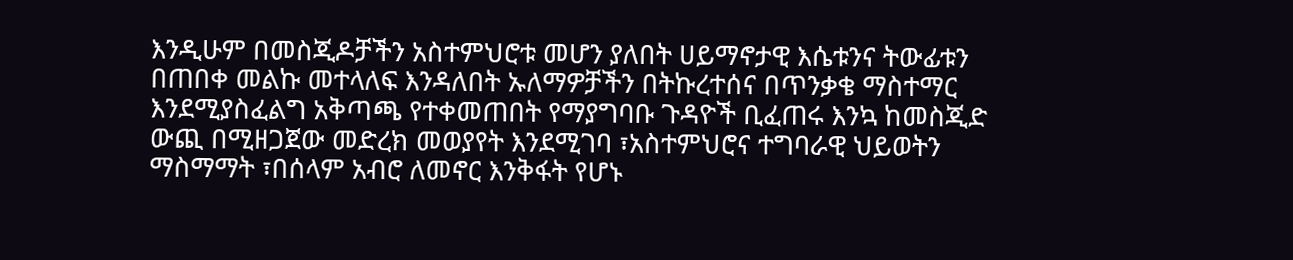እንዲሁም በመስጂዶቻችን አስተምህሮቱ መሆን ያለበት ሀይማኖታዊ እሴቱንና ትውፊቱን በጠበቀ መልኩ መተላለፍ እንዳለበት ኡለማዎቻችን በትኩረተሰና በጥንቃቄ ማስተማር እንደሚያስፈልግ አቅጣጫ የተቀመጠበት የማያግባቡ ጉዳዮች ቢፈጠሩ እንኳ ከመስጂድ ውጪ በሚዘጋጀው መድረክ መወያየት እንደሚገባ ፣አስተምህሮና ተግባራዊ ህይወትን ማስማማት ፣በሰላም አብሮ ለመኖር እንቅፋት የሆኑ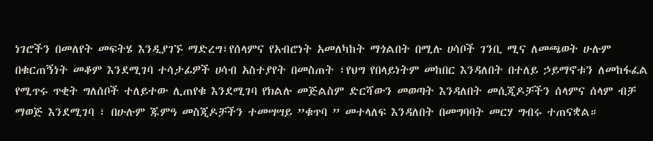ነገሮችን በመለየት መፍትሄ እንዲያገኙ ማድረግ፣የሰላምና የአብሮነት አመለካከት ማጎልበት በሚሉ ሀሳቦች ገንቢ ሚና ለመጫወት ሁሉም በቁርጠኝነት መቆም እንደሚገባ ተሳታፊዎች ሀሳብ አስተያየት በመስጠት ፣የህግ የበላይነትም መከበር እንዳለበት በተለይ ኃይማኖቱን ለመከፋፈል የሚጥሩ ጥቂት ግለሰቦች ተለይተው ሊጠየቁ እንደሚገባ የክልሉ መጅልስም ድርሻውን መወጣት እንዳለበት መሲጂዶቻችን ሰላምና ሰላም ብቻ ማወጅ እንደሚገባ ፣ በሁሉም ጁምዓ መስጂዶቻችን ተመሣሣይ ”ቁጥባ ” መተላለፍ እንዳለበት በመግባባት መርሃ ግብሩ ተጠናቋል።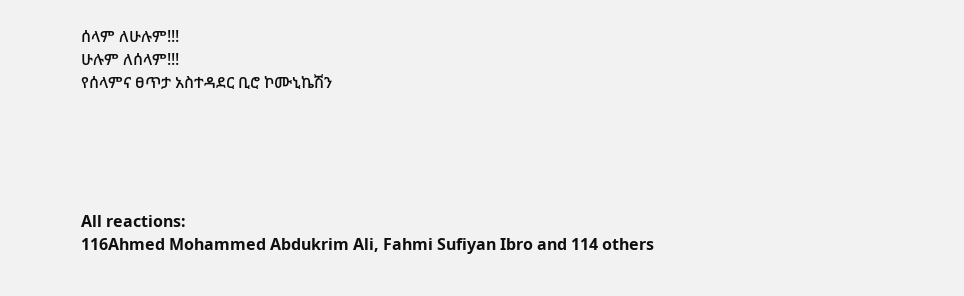ሰላም ለሁሉም!!!
ሁሉም ለሰላም!!!
የሰላምና ፀጥታ አስተዳደር ቢሮ ኮሙኒኬሽን





All reactions:
116Ahmed Mohammed Abdukrim Ali, Fahmi Sufiyan Ibro and 114 others